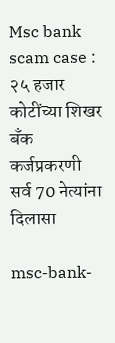Msc bank scam case : २५ हजार कोटींच्या शिखर बँक कर्जप्रकरणी सर्व 70 नेत्यांना दिलासा

msc-bank-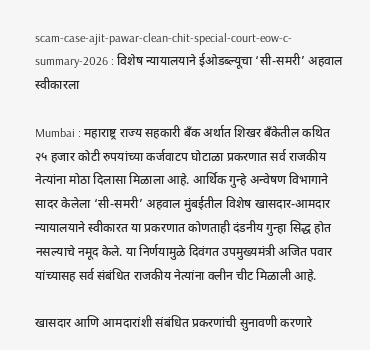scam-case-ajit-pawar-clean-chit-special-court-eow-c-summary-2026 : विशेष न्यायालयाने ईओडब्ल्यूचा ‘सी-समरी’ अहवाल स्वीकारला

Mumbai : महाराष्ट्र राज्य सहकारी बँक अर्थात शिखर बँकेतील कथित २५ हजार कोटी रुपयांच्या कर्जवाटप घोटाळा प्रकरणात सर्व राजकीय नेत्यांना मोठा दिलासा मिळाला आहे. आर्थिक गुन्हे अन्वेषण विभागाने सादर केलेला ‘सी-समरी’ अहवाल मुंबईतील विशेष खासदार-आमदार न्यायालयाने स्वीकारत या प्रकरणात कोणताही दंडनीय गुन्हा सिद्ध होत नसल्याचे नमूद केले. या निर्णयामुळे दिवंगत उपमुख्यमंत्री अजित पवार यांच्यासह सर्व संबंधित राजकीय नेत्यांना क्लीन चीट मिळाली आहे.

खासदार आणि आमदारांशी संबंधित प्रकरणांची सुनावणी करणारे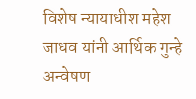विशेष न्यायाधीश महेश जाधव यांनी आर्थिक गुन्हे अन्वेषण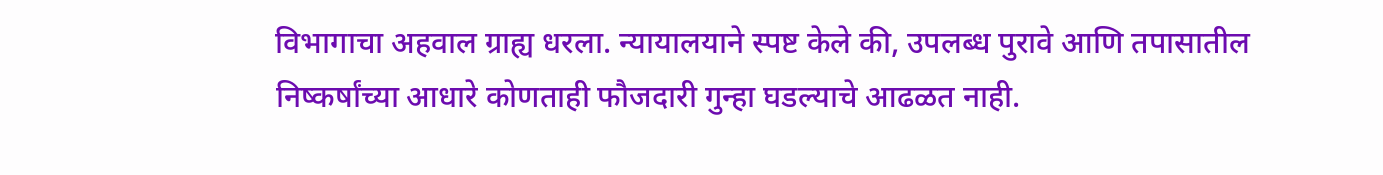विभागाचा अहवाल ग्राह्य धरला. न्यायालयाने स्पष्ट केले की, उपलब्ध पुरावे आणि तपासातील निष्कर्षांच्या आधारे कोणताही फौजदारी गुन्हा घडल्याचे आढळत नाही.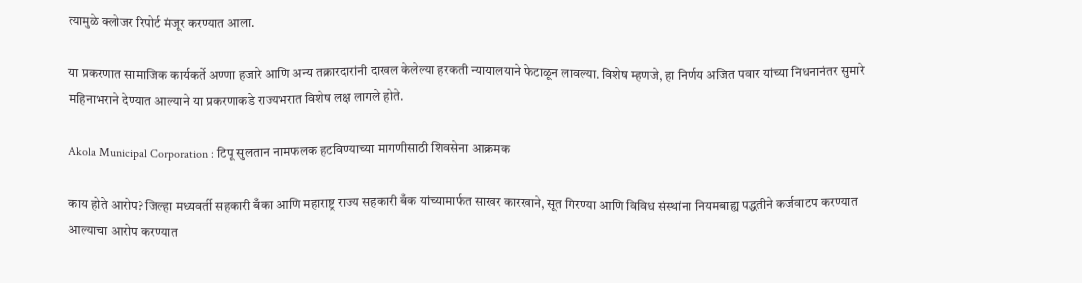त्यामुळे क्लोजर रिपोर्ट मंजूर करण्यात आला.

या प्रकरणात सामाजिक कार्यकर्ते अण्णा हजारे आणि अन्य तक्रारदारांनी दाखल केलेल्या हरकती न्यायालयाने फेटाळून लावल्या. विशेष म्हणजे, हा निर्णय अजित पवार यांच्या निधनानंतर सुमारे महिनाभराने देण्यात आल्याने या प्रकरणाकडे राज्यभरात विशेष लक्ष लागले होते.

Akola Municipal Corporation : टिपू सुलतान नामफलक हटविण्याच्या मागणीसाठी शिवसेना आक्रमक

काय होते आरोप? जिल्हा मध्यवर्ती सहकारी बँका आणि महाराष्ट्र राज्य सहकारी बँक यांच्यामार्फत साखर कारखाने, सूत गिरण्या आणि विविध संस्थांना नियमबाह्य पद्धतीने कर्जवाटप करण्यात आल्याचा आरोप करण्यात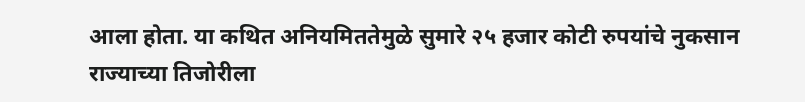आला होता. या कथित अनियमिततेमुळे सुमारे २५ हजार कोटी रुपयांचे नुकसान राज्याच्या तिजोरीला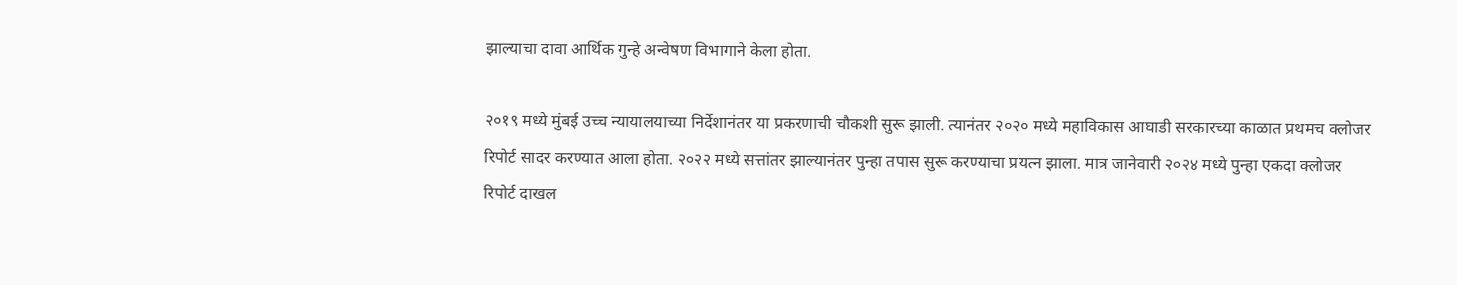झाल्याचा दावा आर्थिक गुन्हे अन्वेषण विभागाने केला होता.

२०१९ मध्ये मुंबई उच्च न्यायालयाच्या निर्देशानंतर या प्रकरणाची चौकशी सुरू झाली. त्यानंतर २०२० मध्ये महाविकास आघाडी सरकारच्या काळात प्रथमच क्लोजर रिपोर्ट सादर करण्यात आला होता. २०२२ मध्ये सत्तांतर झाल्यानंतर पुन्हा तपास सुरू करण्याचा प्रयत्न झाला. मात्र जानेवारी २०२४ मध्ये पुन्हा एकदा क्लोजर रिपोर्ट दाखल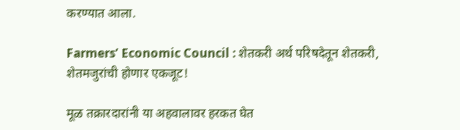करण्यात आला.

Farmers’ Economic Council : शेतकरी अर्थ परिषदेतून शेतकरी, शेतमजुरांची होणार एकजूट!

मूळ तक्रारदारांनी या अहवालावर हरकत घेत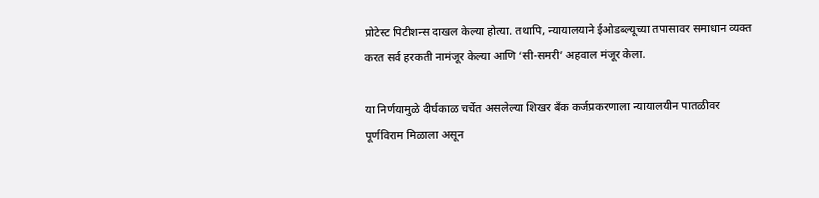प्रोटेस्ट पिटीशन्स दाखल केल्या होत्या. तथापि, न्यायालयाने ईओडब्ल्यूच्या तपासावर समाधान व्यक्त करत सर्व हरकती नामंजूर केल्या आणि ‘सी-समरी’ अहवाल मंजूर केला.

या निर्णयामुळे दीर्घकाळ चर्चेत असलेल्या शिखर बँक कर्जप्रकरणाला न्यायालयीन पातळीवर पूर्णविराम मिळाला असून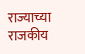राज्याच्या राजकीय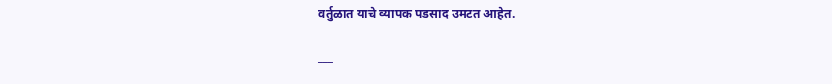वर्तुळात याचे व्यापक पडसाद उमटत आहेत.

___